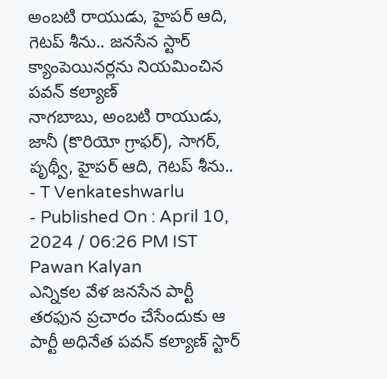అంబటి రాయుడు, హైపర్ ఆది, గెటప్ శీను.. జనసేన స్టార్ క్యాంపెయినర్లను నియమించిన పవన్ కల్యాణ్
నాగబాబు, అంబటి రాయుడు, జానీ (కొరియో గ్రాఫర్), సాగర్, పృథ్వీ, హైపర్ ఆది, గెటప్ శీను..
- T Venkateshwarlu
- Published On : April 10, 2024 / 06:26 PM IST
Pawan Kalyan
ఎన్నికల వేళ జనసేన పార్టీ తరఫున ప్రచారం చేసేందుకు ఆ పార్టీ అధినేత పవన్ కల్యాణ్ స్టార్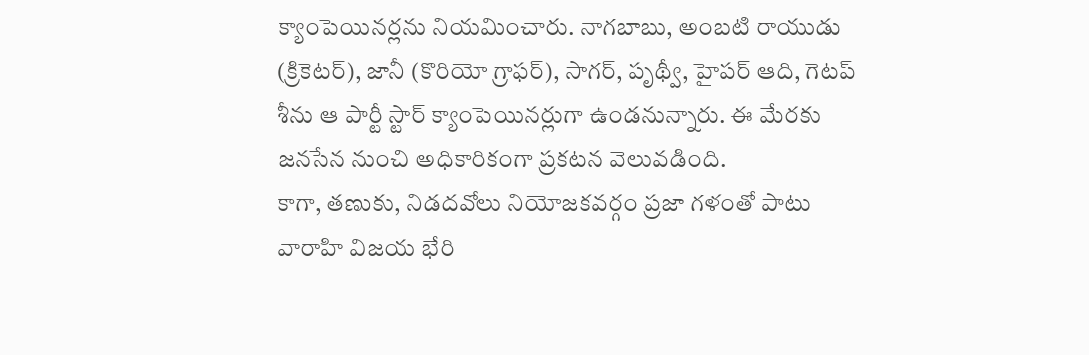క్యాంపెయినర్లను నియమించారు. నాగబాబు, అంబటి రాయుడు (క్రికెటర్), జానీ (కొరియో గ్రాఫర్), సాగర్, పృథ్వీ, హైపర్ ఆది, గెటప్ శీను ఆ పార్టీ స్టార్ క్యాంపెయినర్లుగా ఉండనున్నారు. ఈ మేరకు జనసేన నుంచి అధికారికంగా ప్రకటన వెలువడింది.
కాగా, తణుకు, నిడదవోలు నియోజకవర్గం ప్రజా గళంతో పాటు వారాహి విజయ భేరి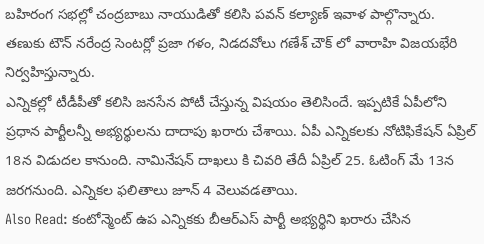బహిరంగ సభల్లో చంద్రబాబు నాయుడితో కలిసి పవన్ కల్యాణ్ ఇవాళ పాల్గొన్నారు. తణుకు టౌన్ నరేంద్ర సెంటర్లో ప్రజా గళం, నిడదవోలు గణేశ్ చౌక్ లో వారాహి విజయభేరి నిర్వహిస్తున్నారు.
ఎన్నికల్లో టీడీపీతో కలిసి జనసేన పోటీ చేస్తున్న విషయం తెలిసిందే. ఇప్పటికే ఏపీలోని ప్రధాన పార్టీలన్నీ అభ్యర్థులను దాదాపు ఖరారు చేశాయి. ఏపీ ఎన్నికలకు నోటిఫికేషన్ ఏప్రిల్ 18న విడుదల కానుంది. నామినేషన్ దాఖలు కి చివరి తేదీ ఏప్రిల్ 25. ఓటింగ్ మే 13న జరగనుంది. ఎన్నికల ఫలితాలు జూన్ 4 వెలువడతాయి.
Also Read: కంటోన్మెంట్ ఉప ఎన్నికకు బీఆర్ఎస్ పార్టీ అభ్యర్థిని ఖరారు చేసిన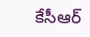కేసీఆర్